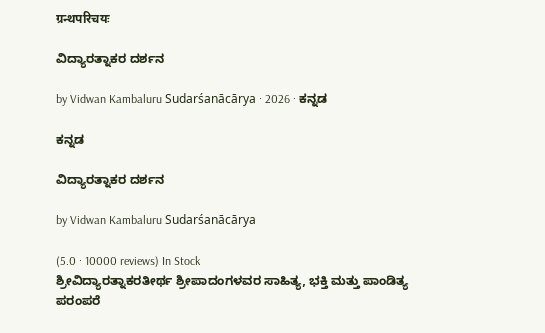ग्रन्थपरिचयः

ವಿದ್ಯಾರತ್ನಾಕರ ದರ್ಶನ

by Vidwan Kambaluru Sudarśanācārya · 2026 · ಕನ್ನಡ

ಕನ್ನಡ

ವಿದ್ಯಾರತ್ನಾಕರ ದರ್ಶನ

by Vidwan Kambaluru Sudarśanācārya

(5.0 · 10000 reviews) In Stock
ಶ್ರೀವಿದ್ಯಾರತ್ನಾಕರತೀರ್ಥ ಶ್ರೀಪಾದಂಗಳವರ ಸಾಹಿತ್ಯ, ಭಕ್ತಿ ಮತ್ತು ಪಾಂಡಿತ್ಯ ಪರಂಪರೆ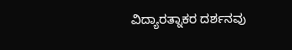ವಿದ್ಯಾರತ್ನಾಕರ ದರ್ಶನವು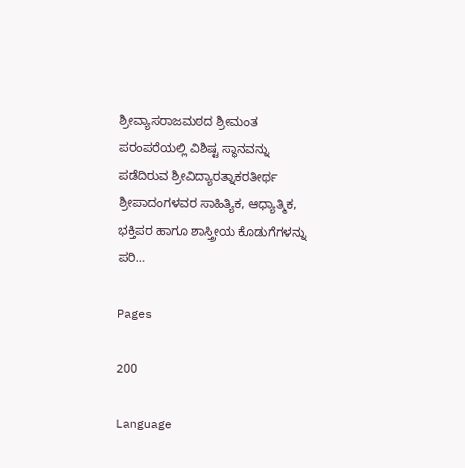ಶ್ರೀವ್ಯಾಸರಾಜಮಠದ ಶ್ರೀಮಂತ ಪರಂಪರೆಯಲ್ಲಿ ವಿಶಿಷ್ಟ ಸ್ಥಾನವನ್ನು ಪಡೆದಿರುವ ಶ್ರೀವಿದ್ಯಾರತ್ನಾಕರತೀರ್ಥ ಶ್ರೀಪಾದಂಗಳವರ ಸಾಹಿತ್ಯಿಕ, ಆಧ್ಯಾತ್ಮಿಕ, ಭಕ್ತಿಪರ ಹಾಗೂ ಶಾಸ್ತ್ರೀಯ ಕೊಡುಗೆಗಳನ್ನು ಪರಿ…

Pages

200

Language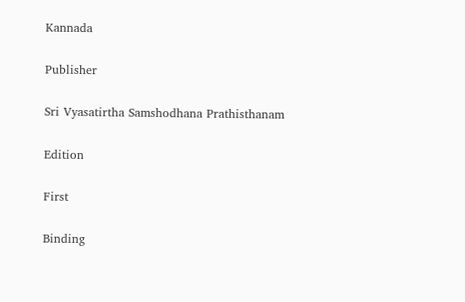Kannada

Publisher

Sri Vyasatirtha Samshodhana Prathisthanam

Edition

First

Binding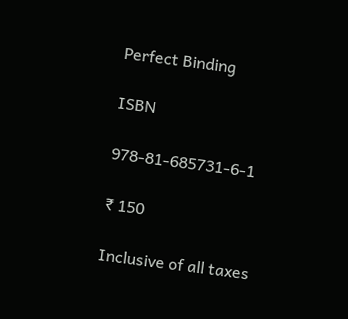Perfect Binding

ISBN

978-81-685731-6-1

₹ 150

Inclusive of all taxes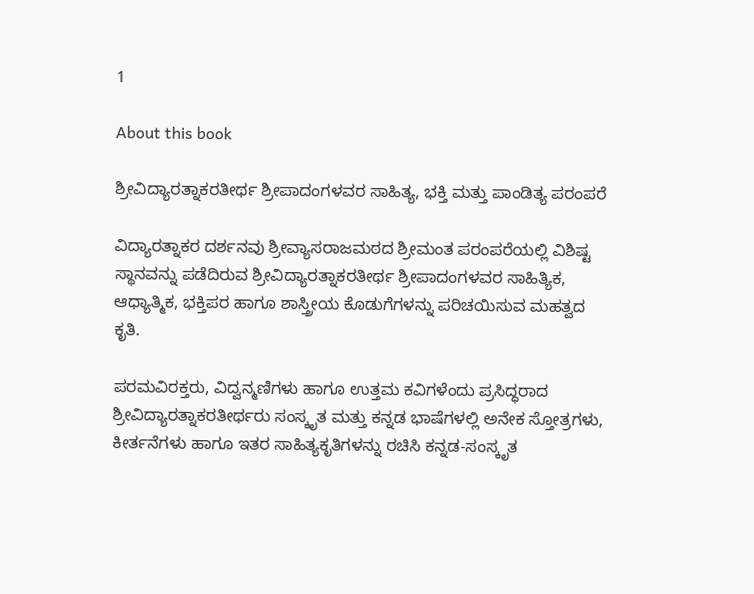1

About this book

ಶ್ರೀವಿದ್ಯಾರತ್ನಾಕರತೀರ್ಥ ಶ್ರೀಪಾದಂಗಳವರ ಸಾಹಿತ್ಯ, ಭಕ್ತಿ ಮತ್ತು ಪಾಂಡಿತ್ಯ ಪರಂಪರೆ

ವಿದ್ಯಾರತ್ನಾಕರ ದರ್ಶನವು ಶ್ರೀವ್ಯಾಸರಾಜಮಠದ ಶ್ರೀಮಂತ ಪರಂಪರೆಯಲ್ಲಿ ವಿಶಿಷ್ಟ ಸ್ಥಾನವನ್ನು ಪಡೆದಿರುವ ಶ್ರೀವಿದ್ಯಾರತ್ನಾಕರತೀರ್ಥ ಶ್ರೀಪಾದಂಗಳವರ ಸಾಹಿತ್ಯಿಕ, ಆಧ್ಯಾತ್ಮಿಕ, ಭಕ್ತಿಪರ ಹಾಗೂ ಶಾಸ್ತ್ರೀಯ ಕೊಡುಗೆಗಳನ್ನು ಪರಿಚಯಿಸುವ ಮಹತ್ವದ ಕೃತಿ.

ಪರಮವಿರಕ್ತರು, ವಿದ್ವನ್ಮಣಿಗಳು ಹಾಗೂ ಉತ್ತಮ ಕವಿಗಳೆಂದು ಪ್ರಸಿದ್ಧರಾದ ಶ್ರೀವಿದ್ಯಾರತ್ನಾಕರತೀರ್ಥರು ಸಂಸ್ಕೃತ ಮತ್ತು ಕನ್ನಡ ಭಾಷೆಗಳಲ್ಲಿ ಅನೇಕ ಸ್ತೋತ್ರಗಳು, ಕೀರ್ತನೆಗಳು ಹಾಗೂ ಇತರ ಸಾಹಿತ್ಯಕೃತಿಗಳನ್ನು ರಚಿಸಿ ಕನ್ನಡ-ಸಂಸ್ಕೃತ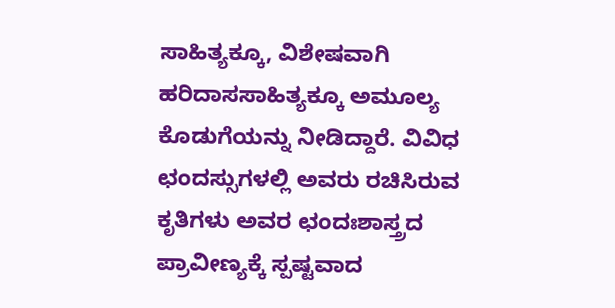ಸಾಹಿತ್ಯಕ್ಕೂ, ವಿಶೇಷವಾಗಿ ಹರಿದಾಸಸಾಹಿತ್ಯಕ್ಕೂ ಅಮೂಲ್ಯ ಕೊಡುಗೆಯನ್ನು ನೀಡಿದ್ದಾರೆ. ವಿವಿಧ ಛಂದಸ್ಸುಗಳಲ್ಲಿ ಅವರು ರಚಿಸಿರುವ ಕೃತಿಗಳು ಅವರ ಛಂದಃಶಾಸ್ತ್ರದ ಪ್ರಾವೀಣ್ಯಕ್ಕೆ ಸ್ಪಷ್ಟವಾದ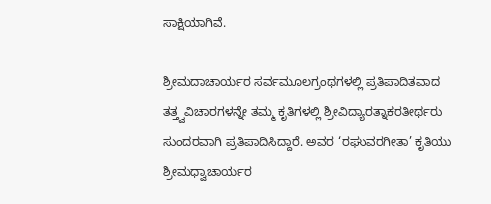ಸಾಕ್ಷಿಯಾಗಿವೆ.

ಶ್ರೀಮದಾಚಾರ್ಯರ ಸರ್ವಮೂಲಗ್ರಂಥಗಳಲ್ಲಿ ಪ್ರತಿಪಾದಿತವಾದ ತತ್ತ್ವವಿಚಾರಗಳನ್ನೇ ತಮ್ಮ ಕೃತಿಗಳಲ್ಲಿ ಶ್ರೀವಿದ್ಯಾರತ್ನಾಕರತೀರ್ಥರು ಸುಂದರವಾಗಿ ಪ್ರತಿಪಾದಿಸಿದ್ದಾರೆ. ಅವರ ‘ರಘುವರಗೀತಾ’ ಕೃತಿಯು ಶ್ರೀಮಧ್ವಾಚಾರ್ಯರ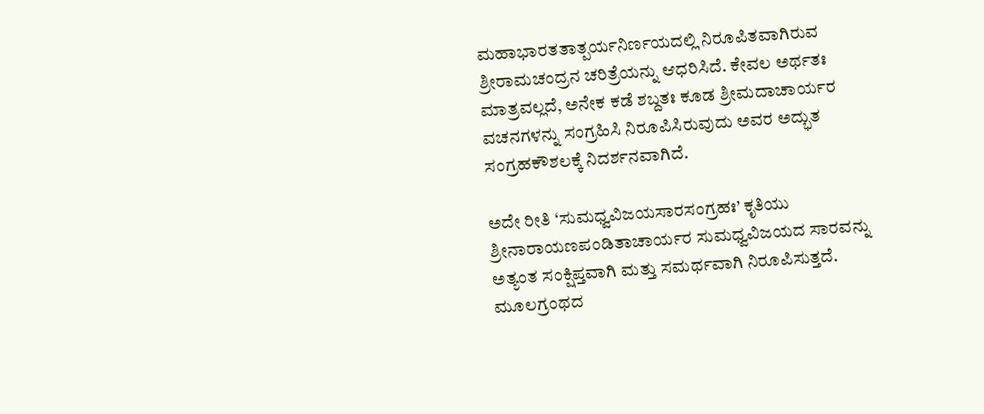ಮಹಾಭಾರತತಾತ್ಪರ್ಯನಿರ್ಣಯದಲ್ಲಿ ನಿರೂಪಿತವಾಗಿರುವ ಶ್ರೀರಾಮಚಂದ್ರನ ಚರಿತ್ರೆಯನ್ನು ಆಧರಿಸಿದೆ. ಕೇವಲ ಅರ್ಥತಃ ಮಾತ್ರವಲ್ಲದೆ, ಅನೇಕ ಕಡೆ ಶಬ್ದತಃ ಕೂಡ ಶ್ರೀಮದಾಚಾರ್ಯರ ವಚನಗಳನ್ನು ಸಂಗ್ರಹಿಸಿ ನಿರೂಪಿಸಿರುವುದು ಅವರ ಅದ್ಭುತ ಸಂಗ್ರಹಕೌಶಲಕ್ಕೆ ನಿದರ್ಶನವಾಗಿದೆ.

ಅದೇ ರೀತಿ ‘ಸುಮಧ್ವವಿಜಯಸಾರಸಂಗ್ರಹಃ’ ಕೃತಿಯು ಶ್ರೀನಾರಾಯಣಪಂಡಿತಾಚಾರ್ಯರ ಸುಮಧ್ವವಿಜಯದ ಸಾರವನ್ನು ಅತ್ಯಂತ ಸಂಕ್ಷಿಪ್ತವಾಗಿ ಮತ್ತು ಸಮರ್ಥವಾಗಿ ನಿರೂಪಿಸುತ್ತದೆ. ಮೂಲಗ್ರಂಥದ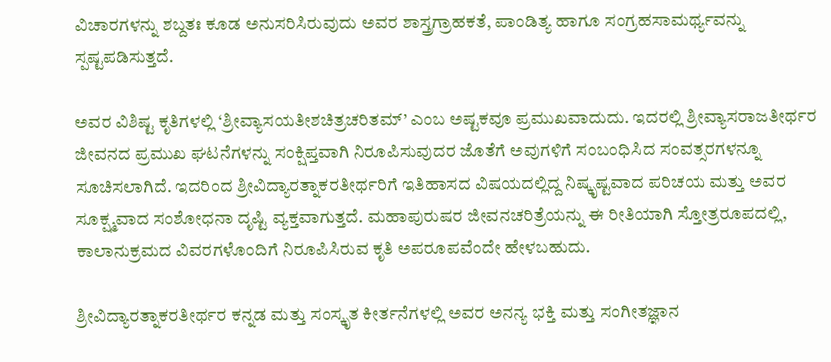ವಿಚಾರಗಳನ್ನು ಶಬ್ದತಃ ಕೂಡ ಅನುಸರಿಸಿರುವುದು ಅವರ ಶಾಸ್ತ್ರಗ್ರಾಹಕತೆ, ಪಾಂಡಿತ್ಯ ಹಾಗೂ ಸಂಗ್ರಹಸಾಮರ್ಥ್ಯವನ್ನು ಸ್ಪಷ್ಟಪಡಿಸುತ್ತದೆ.

ಅವರ ವಿಶಿಷ್ಟ ಕೃತಿಗಳಲ್ಲಿ ‘ಶ್ರೀವ್ಯಾಸಯತೀಶಚಿತ್ರಚರಿತಮ್’ ಎಂಬ ಅಷ್ಟಕವೂ ಪ್ರಮುಖವಾದುದು. ಇದರಲ್ಲಿ ಶ್ರೀವ್ಯಾಸರಾಜತೀರ್ಥರ ಜೀವನದ ಪ್ರಮುಖ ಘಟನೆಗಳನ್ನು ಸಂಕ್ಷಿಪ್ತವಾಗಿ ನಿರೂಪಿಸುವುದರ ಜೊತೆಗೆ ಅವುಗಳಿಗೆ ಸಂಬಂಧಿಸಿದ ಸಂವತ್ಸರಗಳನ್ನೂ ಸೂಚಿಸಲಾಗಿದೆ. ಇದರಿಂದ ಶ್ರೀವಿದ್ಯಾರತ್ನಾಕರತೀರ್ಥರಿಗೆ ಇತಿಹಾಸದ ವಿಷಯದಲ್ಲಿದ್ದ ನಿಷ್ಕೃಷ್ಟವಾದ ಪರಿಚಯ ಮತ್ತು ಅವರ ಸೂಕ್ಷ್ಮವಾದ ಸಂಶೋಧನಾ ದೃಷ್ಟಿ ವ್ಯಕ್ತವಾಗುತ್ತದೆ. ಮಹಾಪುರುಷರ ಜೀವನಚರಿತ್ರೆಯನ್ನು ಈ ರೀತಿಯಾಗಿ ಸ್ತೋತ್ರರೂಪದಲ್ಲಿ, ಕಾಲಾನುಕ್ರಮದ ವಿವರಗಳೊಂದಿಗೆ ನಿರೂಪಿಸಿರುವ ಕೃತಿ ಅಪರೂಪವೆಂದೇ ಹೇಳಬಹುದು.

ಶ್ರೀವಿದ್ಯಾರತ್ನಾಕರತೀರ್ಥರ ಕನ್ನಡ ಮತ್ತು ಸಂಸ್ಕೃತ ಕೀರ್ತನೆಗಳಲ್ಲಿ ಅವರ ಅನನ್ಯ ಭಕ್ತಿ ಮತ್ತು ಸಂಗೀತಜ್ಞಾನ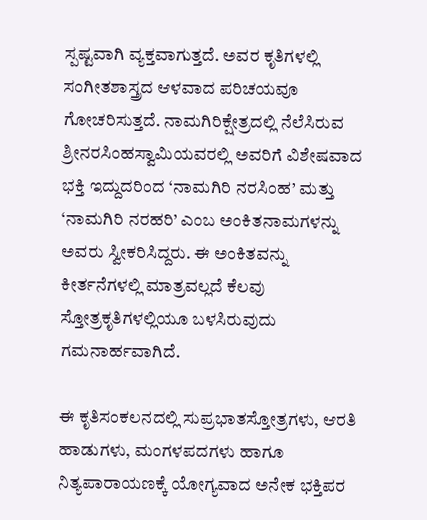ಸ್ಪಷ್ಟವಾಗಿ ವ್ಯಕ್ತವಾಗುತ್ತದೆ. ಅವರ ಕೃತಿಗಳಲ್ಲಿ ಸಂಗೀತಶಾಸ್ತ್ರದ ಆಳವಾದ ಪರಿಚಯವೂ ಗೋಚರಿಸುತ್ತದೆ. ನಾಮಗಿರಿಕ್ಷೇತ್ರದಲ್ಲಿ ನೆಲೆಸಿರುವ ಶ್ರೀನರಸಿಂಹಸ್ವಾಮಿಯವರಲ್ಲಿ ಅವರಿಗೆ ವಿಶೇಷವಾದ ಭಕ್ತಿ ಇದ್ದುದರಿಂದ ‘ನಾಮಗಿರಿ ನರಸಿಂಹ’ ಮತ್ತು ‘ನಾಮಗಿರಿ ನರಹರಿ’ ಎಂಬ ಅಂಕಿತನಾಮಗಳನ್ನು ಅವರು ಸ್ವೀಕರಿಸಿದ್ದರು. ಈ ಅಂಕಿತವನ್ನು ಕೀರ್ತನೆಗಳಲ್ಲಿ ಮಾತ್ರವಲ್ಲದೆ ಕೆಲವು ಸ್ತೋತ್ರಕೃತಿಗಳಲ್ಲಿಯೂ ಬಳಸಿರುವುದು ಗಮನಾರ್ಹವಾಗಿದೆ.

ಈ ಕೃತಿಸಂಕಲನದಲ್ಲಿ ಸುಪ್ರಭಾತಸ್ತೋತ್ರಗಳು, ಆರತಿ ಹಾಡುಗಳು, ಮಂಗಳಪದಗಳು ಹಾಗೂ ನಿತ್ಯಪಾರಾಯಣಕ್ಕೆ ಯೋಗ್ಯವಾದ ಅನೇಕ ಭಕ್ತಿಪರ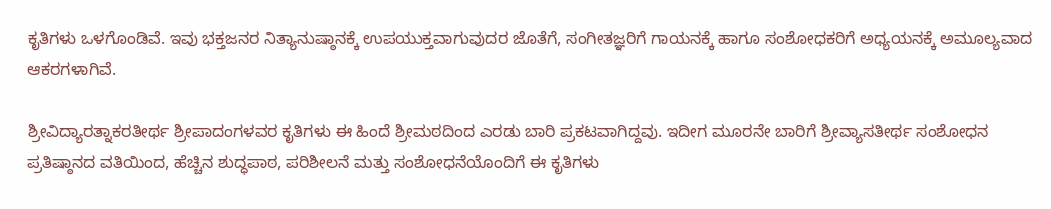ಕೃತಿಗಳು ಒಳಗೊಂಡಿವೆ. ಇವು ಭಕ್ತಜನರ ನಿತ್ಯಾನುಷ್ಠಾನಕ್ಕೆ ಉಪಯುಕ್ತವಾಗುವುದರ ಜೊತೆಗೆ, ಸಂಗೀತಜ್ಞರಿಗೆ ಗಾಯನಕ್ಕೆ ಹಾಗೂ ಸಂಶೋಧಕರಿಗೆ ಅಧ್ಯಯನಕ್ಕೆ ಅಮೂಲ್ಯವಾದ ಆಕರಗಳಾಗಿವೆ.

ಶ್ರೀವಿದ್ಯಾರತ್ನಾಕರತೀರ್ಥ ಶ್ರೀಪಾದಂಗಳವರ ಕೃತಿಗಳು ಈ ಹಿಂದೆ ಶ್ರೀಮಠದಿಂದ ಎರಡು ಬಾರಿ ಪ್ರಕಟವಾಗಿದ್ದವು. ಇದೀಗ ಮೂರನೇ ಬಾರಿಗೆ ಶ್ರೀವ್ಯಾಸತೀರ್ಥ ಸಂಶೋಧನ ಪ್ರತಿಷ್ಠಾನದ ವತಿಯಿಂದ, ಹೆಚ್ಚಿನ ಶುದ್ಧಪಾಠ, ಪರಿಶೀಲನೆ ಮತ್ತು ಸಂಶೋಧನೆಯೊಂದಿಗೆ ಈ ಕೃತಿಗಳು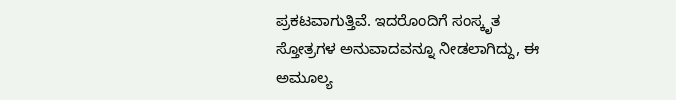ಪ್ರಕಟವಾಗುತ್ತಿವೆ. ಇದರೊಂದಿಗೆ ಸಂಸ್ಕೃತ ಸ್ತೋತ್ರಗಳ ಅನುವಾದವನ್ನೂ ನೀಡಲಾಗಿದ್ದು, ಈ ಅಮೂಲ್ಯ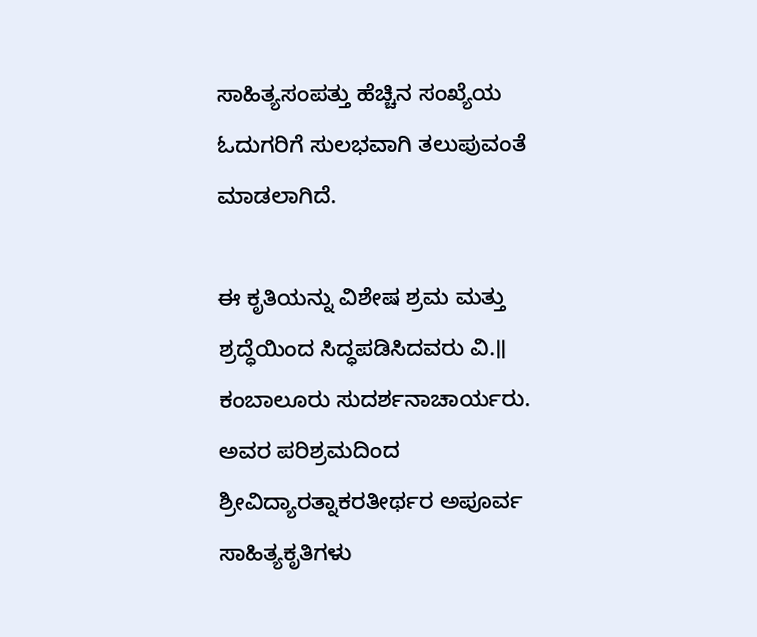ಸಾಹಿತ್ಯಸಂಪತ್ತು ಹೆಚ್ಚಿನ ಸಂಖ್ಯೆಯ ಓದುಗರಿಗೆ ಸುಲಭವಾಗಿ ತಲುಪುವಂತೆ ಮಾಡಲಾಗಿದೆ.

ಈ ಕೃತಿಯನ್ನು ವಿಶೇಷ ಶ್ರಮ ಮತ್ತು ಶ್ರದ್ಧೆಯಿಂದ ಸಿದ್ಧಪಡಿಸಿದವರು ವಿ.॥ ಕಂಬಾಲೂರು ಸುದರ್ಶನಾಚಾರ್ಯರು. ಅವರ ಪರಿಶ್ರಮದಿಂದ ಶ್ರೀವಿದ್ಯಾರತ್ನಾಕರತೀರ್ಥರ ಅಪೂರ್ವ ಸಾಹಿತ್ಯಕೃತಿಗಳು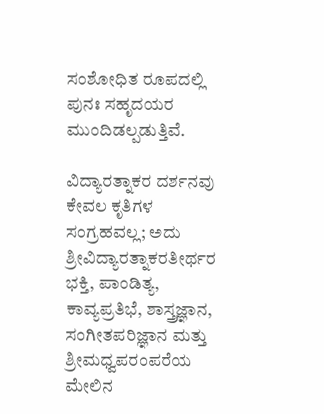ಸಂಶೋಧಿತ ರೂಪದಲ್ಲಿ ಪುನಃ ಸಹೃದಯರ ಮುಂದಿಡಲ್ಪಡುತ್ತಿವೆ.

ವಿದ್ಯಾರತ್ನಾಕರ ದರ್ಶನವು ಕೇವಲ ಕೃತಿಗಳ ಸಂಗ್ರಹವಲ್ಲ; ಅದು ಶ್ರೀವಿದ್ಯಾರತ್ನಾಕರತೀರ್ಥರ ಭಕ್ತಿ, ಪಾಂಡಿತ್ಯ, ಕಾವ್ಯಪ್ರತಿಭೆ, ಶಾಸ್ತ್ರಜ್ಞಾನ, ಸಂಗೀತಪರಿಜ್ಞಾನ ಮತ್ತು ಶ್ರೀಮಧ್ವಪರಂಪರೆಯ ಮೇಲಿನ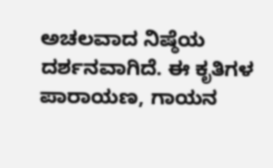ಅಚಲವಾದ ನಿಷ್ಠೆಯ ದರ್ಶನವಾಗಿದೆ. ಈ ಕೃತಿಗಳ ಪಾರಾಯಣ, ಗಾಯನ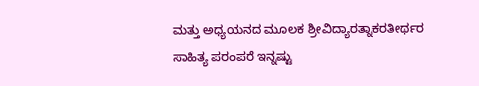ಮತ್ತು ಅಧ್ಯಯನದ ಮೂಲಕ ಶ್ರೀವಿದ್ಯಾರತ್ನಾಕರತೀರ್ಥರ ಸಾಹಿತ್ಯ ಪರಂಪರೆ ಇನ್ನಷ್ಟು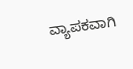ವ್ಯಾಪಕವಾಗಿ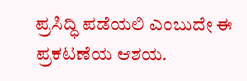ಪ್ರಸಿದ್ಧಿ ಪಡೆಯಲಿ ಎಂಬುದೇ ಈ ಪ್ರಕಟಣೆಯ ಆಶಯ.